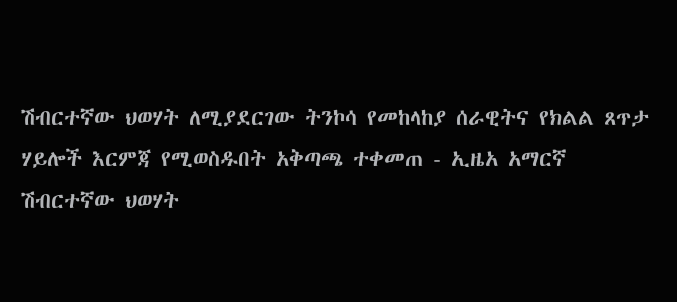ሽብርተኛው ህወሃት ለሚያደርገው ትንኮሳ የመከላከያ ሰራዊትና የክልል ጸጥታ ሃይሎች እርምጃ የሚወስዱበት አቅጣጫ ተቀመጠ - ኢዜአ አማርኛ
ሽብርተኛው ህወሃት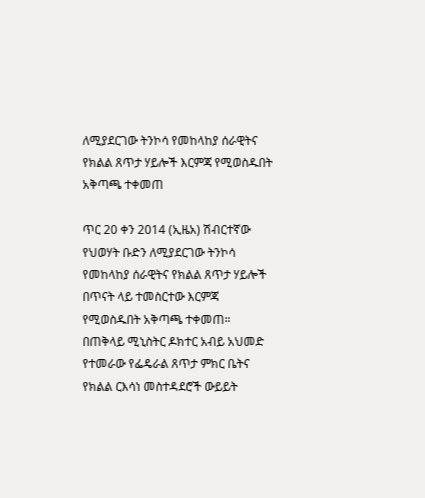ለሚያደርገው ትንኮሳ የመከላከያ ሰራዊትና የክልል ጸጥታ ሃይሎች እርምጃ የሚወስዱበት አቅጣጫ ተቀመጠ

ጥር 20 ቀን 2014 (ኢዜአ) ሽብርተኛው የህወሃት ቡድን ለሚያደርገው ትንኮሳ የመከላከያ ሰራዊትና የክልል ጸጥታ ሃይሎች በጥናት ላይ ተመስርተው እርምጃ የሚወስዱበት አቅጣጫ ተቀመጠ።
በጠቅላይ ሚኒስትር ዶክተር አብይ አህመድ የተመራው የፌዴራል ጸጥታ ምክር ቤትና የክልል ርእሳነ መስተዳደሮች ውይይት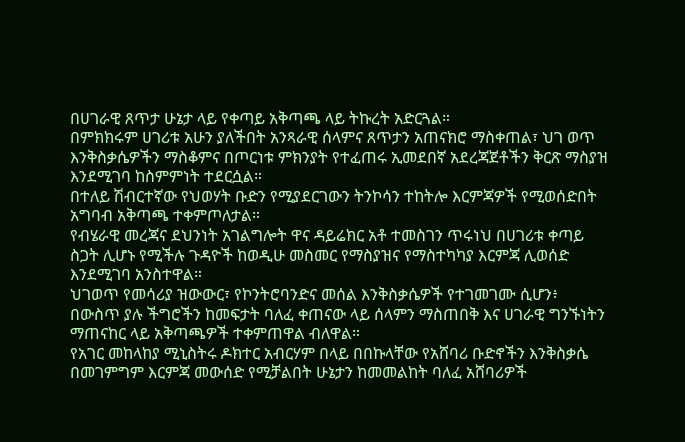በሀገራዊ ጸጥታ ሁኔታ ላይ የቀጣይ አቅጣጫ ላይ ትኩረት አድርጓል።
በምክክሩም ሀገሪቱ አሁን ያለችበት አንጻራዊ ሰላምና ጸጥታን አጠናክሮ ማስቀጠል፣ ህገ ወጥ እንቅስቃሴዎችን ማስቆምና በጦርነቱ ምክንያት የተፈጠሩ ኢመደበኛ አደረጃጀቶችን ቅርጽ ማስያዝ እንደሚገባ ከስምምነት ተደርሷል።
በተለይ ሽብርተኛው የህወሃት ቡድን የሚያደርገውን ትንኮሳን ተከትሎ እርምጃዎች የሚወሰድበት አግባብ አቅጣጫ ተቀምጦለታል።
የብሄራዊ መረጃና ደህንነት አገልግሎት ዋና ዳይሬክር አቶ ተመስገን ጥሩነህ በሀገሪቱ ቀጣይ ስጋት ሊሆኑ የሚችሉ ጉዳዮች ከወዲሁ መስመር የማስያዝና የማስተካካያ እርምጃ ሊወሰድ እንደሚገባ አንስተዋል።
ህገወጥ የመሳሪያ ዝውውር፣ የኮንትሮባንድና መሰል እንቅስቃሴዎች የተገመገሙ ሲሆን፥ በውስጥ ያሉ ችግሮችን ከመፍታት ባለፈ ቀጠናው ላይ ሰላምን ማስጠበቅ እና ሀገራዊ ግንኙነትን ማጠናከር ላይ አቅጣጫዎች ተቀምጠዋል ብለዋል።
የአገር መከላከያ ሚኒስትሩ ዶክተር አብርሃም በላይ በበኩላቸው የአሸባሪ ቡድኖችን እንቅስቃሴ በመገምግም እርምጃ መውሰድ የሚቻልበት ሁኔታን ከመመልከት ባለፈ አሸባሪዎች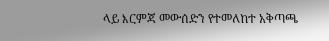ላይ እርምጃ መውሰድን የተመለከተ አቅጣጫ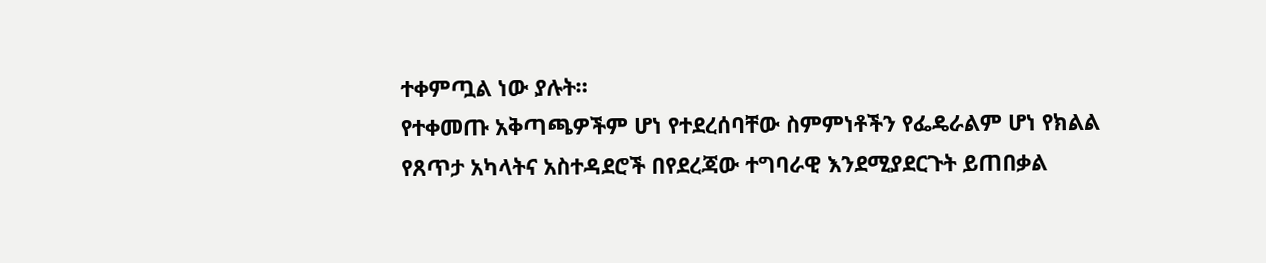ተቀምጧል ነው ያሉት።
የተቀመጡ አቅጣጫዎችም ሆነ የተደረሰባቸው ስምምነቶችን የፌዴራልም ሆነ የክልል የጸጥታ አካላትና አስተዳደሮች በየደረጃው ተግባራዊ እንደሚያደርጉት ይጠበቃል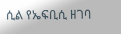ሲል የኤፍቢሲ ዘገባ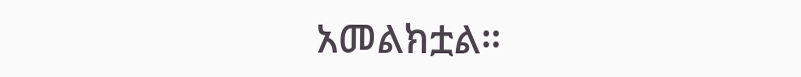አመልክቷል።